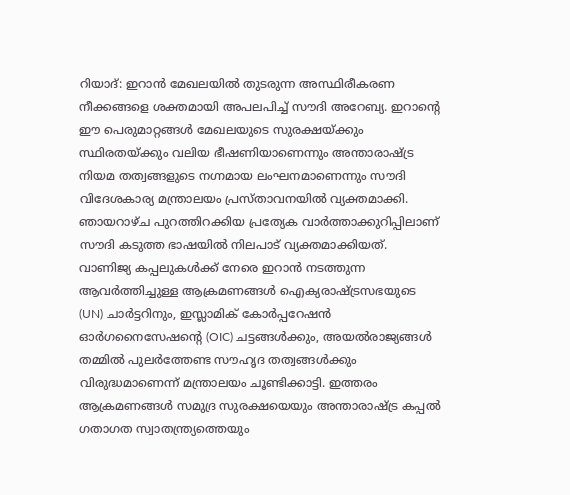റിയാദ്: ഇറാൻ മേഖലയിൽ തുടരുന്ന അസ്ഥിരീകരണ നീക്കങ്ങളെ ശക്തമായി അപലപിച്ച് സൗദി അറേബ്യ. ഇറാന്റെ ഈ പെരുമാറ്റങ്ങൾ മേഖലയുടെ സുരക്ഷയ്ക്കും സ്ഥിരതയ്ക്കും വലിയ ഭീഷണിയാണെന്നും അന്താരാഷ്ട്ര നിയമ തത്വങ്ങളുടെ നഗ്നമായ ലംഘനമാണെന്നും സൗദി വിദേശകാര്യ മന്ത്രാലയം പ്രസ്താവനയിൽ വ്യക്തമാക്കി. ഞായറാഴ്ച പുറത്തിറക്കിയ പ്രത്യേക വാർത്താക്കുറിപ്പിലാണ് സൗദി കടുത്ത ഭാഷയിൽ നിലപാട് വ്യക്തമാക്കിയത്.
വാണിജ്യ കപ്പലുകൾക്ക് നേരെ ഇറാൻ നടത്തുന്ന ആവർത്തിച്ചുള്ള ആക്രമണങ്ങൾ ഐക്യരാഷ്ട്രസഭയുടെ (UN) ചാർട്ടറിനും, ഇസ്ലാമിക് കോർപ്പറേഷൻ ഓർഗനൈസേഷന്റെ (OIC) ചട്ടങ്ങൾക്കും, അയൽരാജ്യങ്ങൾ തമ്മിൽ പുലർത്തേണ്ട സൗഹൃദ തത്വങ്ങൾക്കും വിരുദ്ധമാണെന്ന് മന്ത്രാലയം ചൂണ്ടിക്കാട്ടി. ഇത്തരം ആക്രമണങ്ങൾ സമുദ്ര സുരക്ഷയെയും അന്താരാഷ്ട്ര കപ്പൽ ഗതാഗത സ്വാതന്ത്ര്യത്തെയും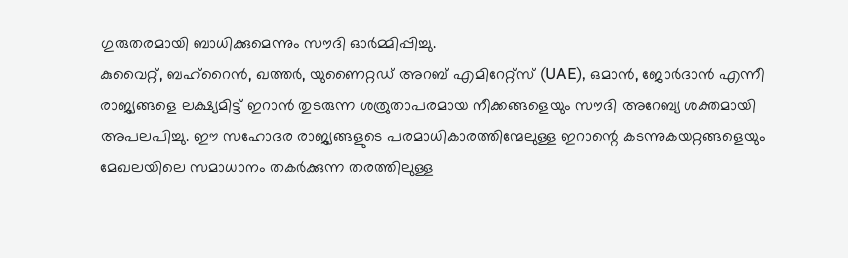ഗുരുതരമായി ബാധിക്കുമെന്നും സൗദി ഓർമ്മിപ്പിച്ചു.
കുവൈറ്റ്, ബഹ്റൈൻ, ഖത്തർ, യുണൈറ്റഡ് അറബ് എമിറേറ്റ്സ് (UAE), ഒമാൻ, ജോർദാൻ എന്നീ രാജ്യങ്ങളെ ലക്ഷ്യമിട്ട് ഇറാൻ തുടരുന്ന ശത്രുതാപരമായ നീക്കങ്ങളെയും സൗദി അറേബ്യ ശക്തമായി അപലപിച്ചു. ഈ സഹോദര രാജ്യങ്ങളുടെ പരമാധികാരത്തിന്മേലുള്ള ഇറാന്റെ കടന്നുകയറ്റങ്ങളെയും മേഖലയിലെ സമാധാനം തകർക്കുന്ന തരത്തിലുള്ള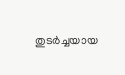തുടർച്ചയായ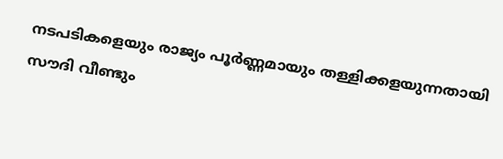നടപടികളെയും രാജ്യം പൂർണ്ണമായും തള്ളിക്കളയുന്നതായി സൗദി വീണ്ടും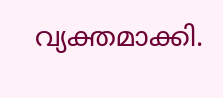വ്യക്തമാക്കി.